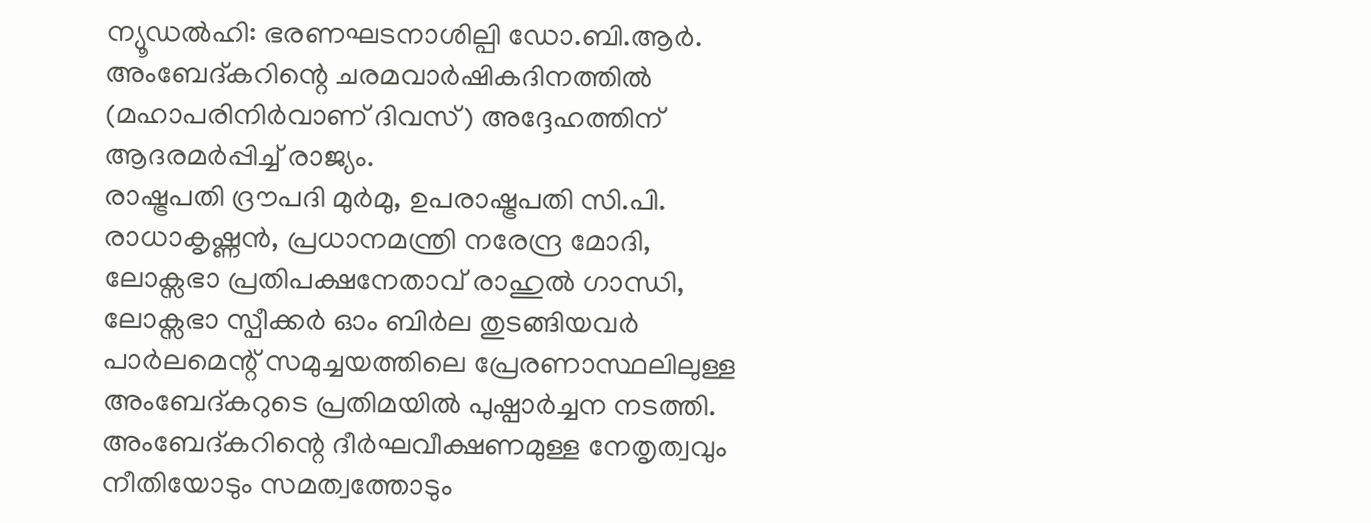ന്യൂഡൽഹി: ഭരണഘടനാശില്പി ഡോ.ബി.ആർ. അംബേദ്കറിന്റെ ചരമവാർഷികദിനത്തിൽ (മഹാപരിനിർവാണ് ദിവസ്) അദ്ദേഹത്തിന് ആദരമർപ്പിച്ച് രാജ്യം.
രാഷ്ട്രപതി ദ്രൗപദി മുർമു, ഉപരാഷ്ട്രപതി സി.പി. രാധാകൃഷ്ണൻ, പ്രധാനമന്ത്രി നരേന്ദ്ര മോദി, ലോക്സഭാ പ്രതിപക്ഷനേതാവ് രാഹുൽ ഗാന്ധി, ലോക്സഭാ സ്പീക്കർ ഓം ബിർല തുടങ്ങിയവർ പാർലമെന്റ് സമുച്ചയത്തിലെ പ്രേരണാസ്ഥലിലുള്ള അംബേദ്കറുടെ പ്രതിമയിൽ പുഷ്പാർച്ചന നടത്തി.
അംബേദ്കറിന്റെ ദീർഘവീക്ഷണമുള്ള നേതൃത്വവും നീതിയോടും സമത്വത്തോടും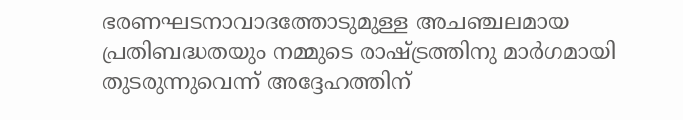ഭരണഘടനാവാദത്തോടുമുള്ള അചഞ്ചലമായ പ്രതിബദ്ധതയും നമ്മുടെ രാഷ്ട്രത്തിനു മാർഗമായി തുടരുന്നുവെന്ന് അദ്ദേഹത്തിന്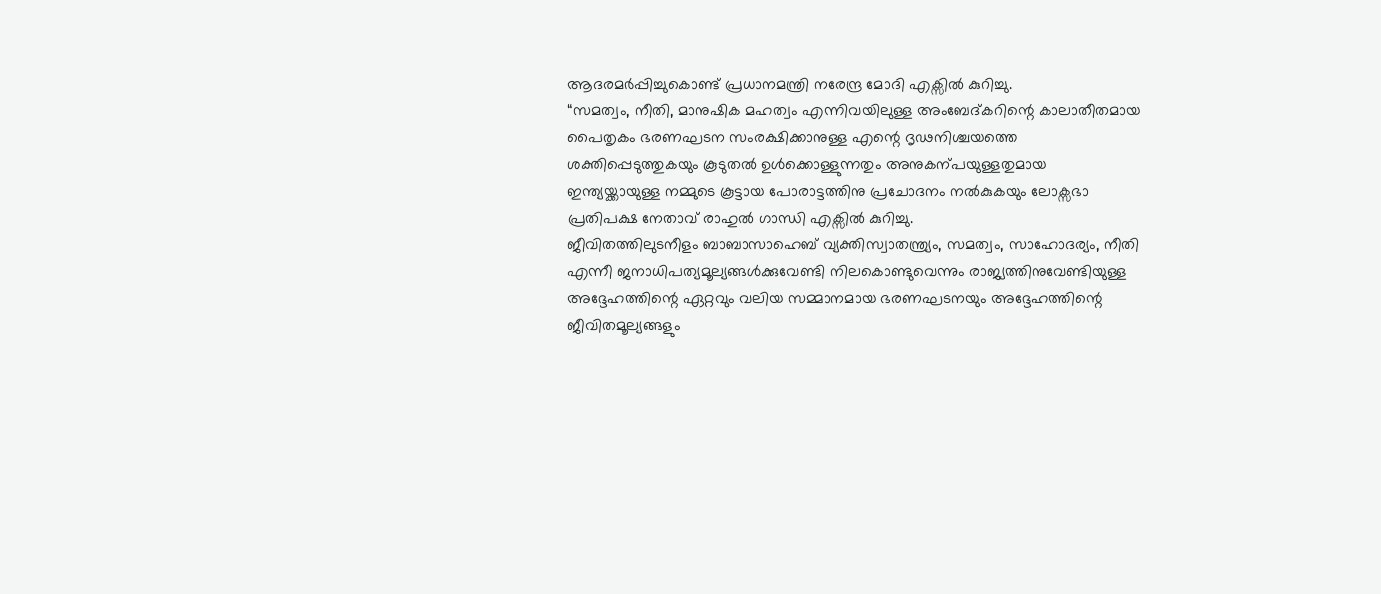ആദരമർപ്പിച്ചുകൊണ്ട് പ്രധാനമന്ത്രി നരേന്ദ്ര മോദി എക്സിൽ കുറിച്ചു.
“സമത്വം, നീതി, മാനുഷിക മഹത്വം എന്നിവയിലുള്ള അംബേദ്കറിന്റെ കാലാതീതമായ പൈതൃകം ഭരണഘടന സംരക്ഷിക്കാനുള്ള എന്റെ ദൃഢനിശ്ചയത്തെ ശക്തിപ്പെടുത്തുകയും കൂടുതൽ ഉൾക്കൊള്ളുന്നതും അനുകന്പയുള്ളതുമായ ഇന്ത്യയ്ക്കായുള്ള നമ്മുടെ കൂട്ടായ പോരാട്ടത്തിനു പ്രചോദനം നൽകുകയും ലോക്സഭാ പ്രതിപക്ഷ നേതാവ് രാഹുൽ ഗാന്ധി എക്സിൽ കുറിച്ചു.
ജീവിതത്തിലുടനീളം ബാബാസാഹെബ് വ്യക്തിസ്വാതന്ത്ര്യം, സമത്വം, സാഹോദര്യം, നീതി എന്നീ ജനാധിപത്യമൂല്യങ്ങൾക്കുവേണ്ടി നിലകൊണ്ടുവെന്നും രാജ്യത്തിനുവേണ്ടിയുള്ള അദ്ദേഹത്തിന്റെ ഏറ്റവും വലിയ സമ്മാനമായ ഭരണഘടനയും അദ്ദേഹത്തിന്റെ ജീവിതമൂല്യങ്ങളും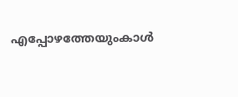എപ്പോഴത്തേയുംകാൾ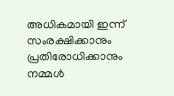അധികമായി ഇന്ന് സംരക്ഷിക്കാനും പ്രതിരോധിക്കാനും നമ്മൾ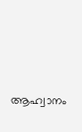ആഹ്വാനം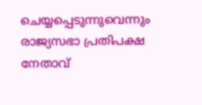ചെയ്യപ്പെടുന്നുവെന്നും രാജ്യസഭാ പ്രതിപക്ഷ നേതാവ്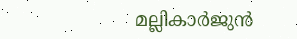മല്ലികാർജുൻ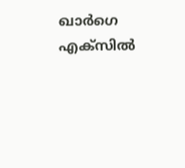ഖാർഗെ എക്സിൽ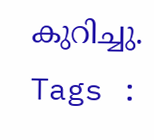കുറിച്ചു.
Tags :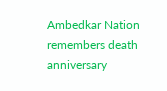Ambedkar Nation remembers death anniversary